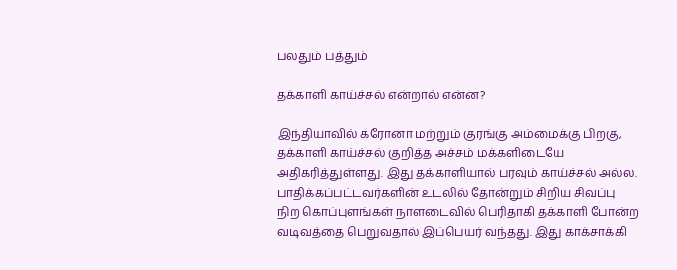பலதும் பத்தும்

தக்காளி காய்ச்சல் என்றால் என்ன?

இந்தியாவில் கரோனா மற்றும் குரங்கு அம்மைக்கு பிறகு, தக்காளி காய்ச்சல் குறித்த அச்சம் மக்களிடையே அதிகரித்துள்ளது. இது தக்காளியால் பரவும் காய்ச்சல் அல்ல. பாதிக்கப்பட்டவர்களின் உடலில் தோன்றும் சிறிய சிவப்பு நிற கொப்புளங்கள் நாளடைவில் பெரிதாகி தக்காளி போன்ற வடிவத்தை பெறுவதால் இப்பெயர் வந்தது. இது காக்சாக்கி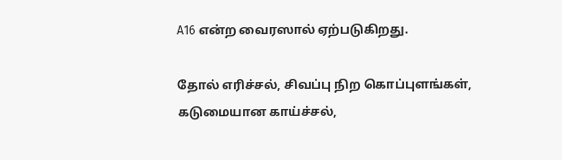A16 என்ற வைரஸால் ஏற்படுகிறது.

தோல் எரிச்சல், சிவப்பு நிற கொப்புளங்கள், கடுமையான காய்ச்சல்,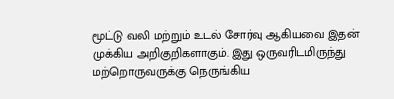மூட்டு வலி மற்றும் உடல் சோர்வு ஆகியவை இதன் முக்கிய அறிகுறிகளாகும். இது ஒருவரிடமிருந்து மற்றொருவருக்கு நெருங்கிய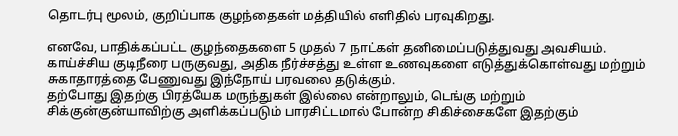தொடர்பு மூலம், குறிப்பாக குழந்தைகள் மத்தியில் எளிதில் பரவுகிறது.

எனவே, பாதிக்கப்பட்ட குழந்தைகளை 5 முதல் 7 நாட்கள் தனிமைப்படுத்துவது அவசியம். காய்ச்சிய குடிநீரை பருகுவது, அதிக நீர்ச்சத்து உள்ள உணவுகளை எடுத்துக்கொள்வது மற்றும் சுகாதாரத்தை பேணுவது இந்நோய் பரவலை தடுக்கும்.
தற்போது இதற்கு பிரத்யேக மருந்துகள் இல்லை என்றாலும், டெங்கு மற்றும் சிக்குன்குன்யாவிற்கு அளிக்கப்படும் பாரசிட்டமால் போன்ற சிகிச்சைகளே இதற்கும்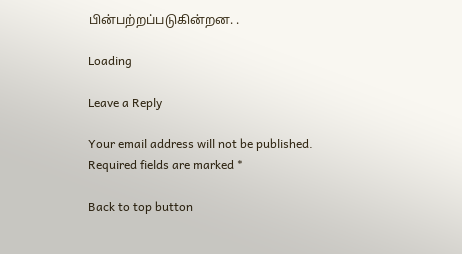பின்பற்றப்படுகின்றன. .

Loading

Leave a Reply

Your email address will not be published. Required fields are marked *

Back to top button